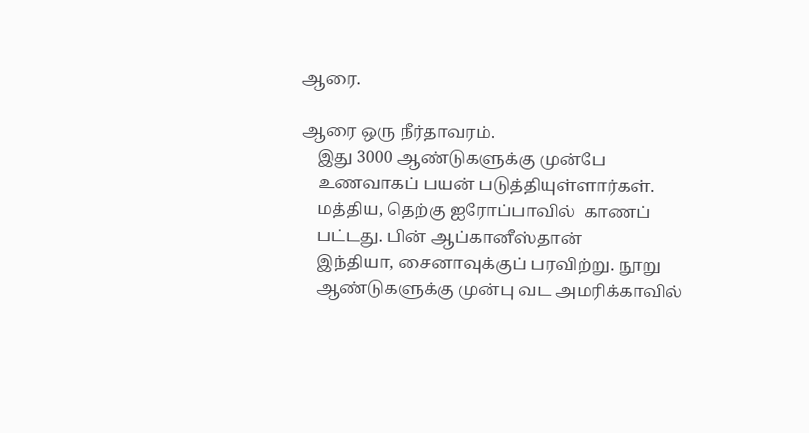ஆரை.

ஆரை ஒரு நீர்தாவரம்.
    இது 3000 ஆண்டுகளுக்கு முன்பே
    உணவாகப் பயன் படுத்தியுள்ளார்கள்.
    மத்திய, தெற்கு ஐரோப்பாவில்  காணப்
    பட்டது. பின் ஆப்கானீஸ்தான்
    இந்தியா, சைனாவுக்குப் பரவிற்று. நூறு
    ஆண்டுகளுக்கு முன்பு வட அமரிக்காவில்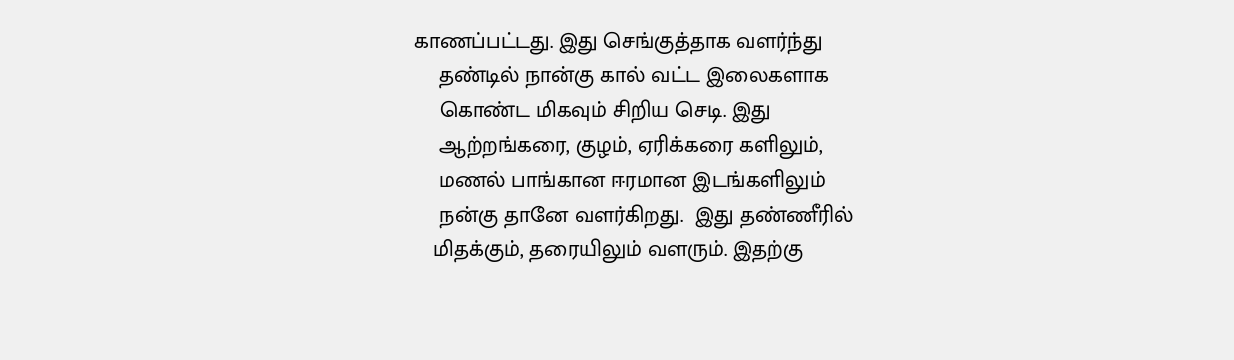காணப்பட்டது. இது செங்குத்தாக வளர்ந்து
    தண்டில் நான்கு கால் வட்ட இலைகளாக
    கொண்ட மிகவும் சிறிய செடி. இது
    ஆற்றங்கரை, குழம், ஏரிக்கரை களிலும்,
    மணல் பாங்கான ஈரமான இடங்களிலும்
    நன்கு தானே வளர்கிறது.  இது தண்ணீரில்
   மிதக்கும், தரையிலும் வளரும். இதற்கு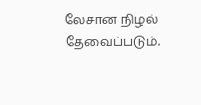லேசான நிழல் தேவைப்படும்.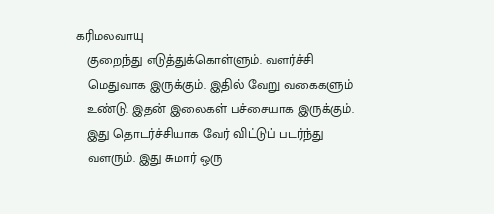கரிமலவாயு
   குறைந்து எடுத்துக்கொள்ளும். வளர்ச்சி
   மெதுவாக இருக்கும். இதில் வேறு வகைகளும்
   உண்டு. இதன் இலைகள் பச்சையாக இருக்கும்.
   இது தொடர்ச்சியாக வேர் விட்டுப் படர்ந்து
   வளரும். இது சுமார் ஒரு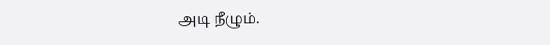அடி நீழும்.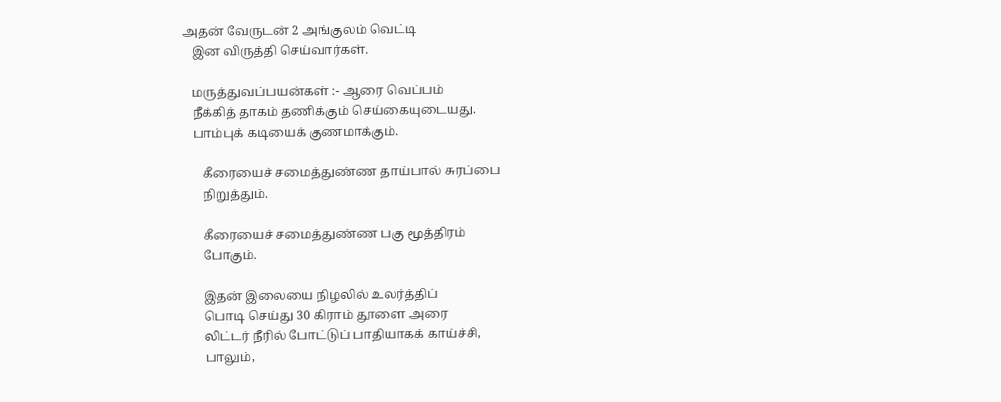அதன் வேருடன் 2 அங்குலம் வெட்டி
   இன விருத்தி செய்வார்கள்.

   மருத்துவப்பயன்கள் :- ஆரை வெப்பம்
   நீக்கித் தாகம் தணிக்கும் செய்கையுடையது.
   பாம்புக் கடியைக் குணமாக்கும்.

      கீரையைச் சமைத்துண்ண தாய்பால் சுரப்பை
      நிறுத்தும்.

      கீரையைச் சமைத்துண்ண பகு மூத்திரம்
      போகும்.

      இதன் இலையை நிழலில் உலர்த்திப்
      பொடி செய்து 30 கிராம் தூளை அரை
      லிட்டர் நீரில் போட்டுப் பாதியாகக் காய்ச்சி,
      பாலும்,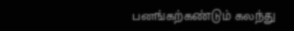பனங்கற்கண்டும் கலந்து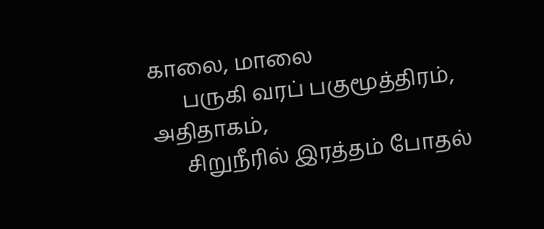காலை, மாலை
      பருகி வரப் பகுமூத்திரம், அதிதாகம்,
      சிறுநீரில் இரத்தம் போதல்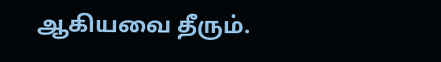ஆகியவை தீரும்.